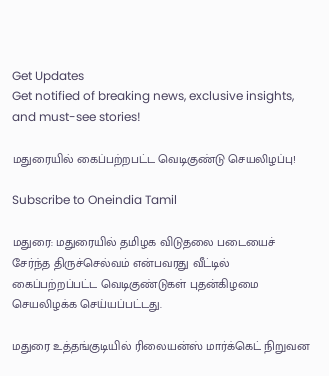Get Updates
Get notified of breaking news, exclusive insights, and must-see stories!

மதுரையில் கைப்பற்றபட்ட வெடிகுண்டு செயலிழப்பு!

Subscribe to Oneindia Tamil

மதுரை: மதுரையில் தமிழக விடுதலை படையைச் சேர்ந்த திருச்செல்வம் என்பவரது வீட்டில் கைப்பற்றப்பட்ட வெடிகுண்டுகள் புதன்கிழமை செயலிழக்க செய்யப்பட்டது.

மதுரை உத்தங்குடியில் ரிலையன்ஸ் மார்க்கெட் நிறுவன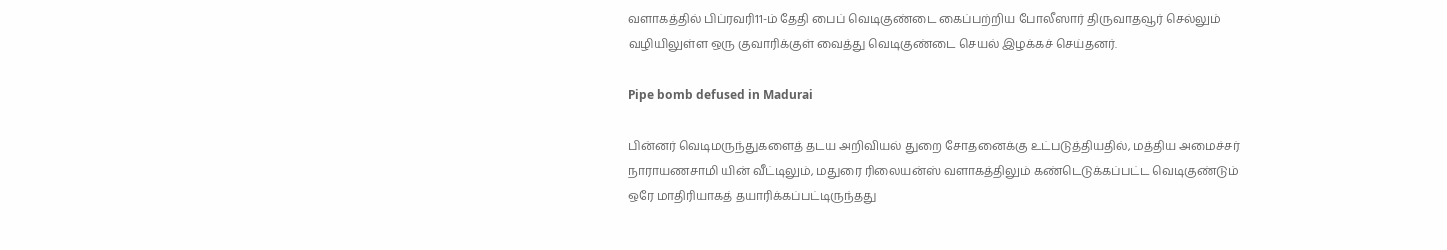வளாகத்தில் பிப்ரவரி11-ம் தேதி பைப் வெடிகுண்டை கைப்பற்றிய போலீஸார் திருவாதவூர் செல்லும் வழியிலுள்ள ஒரு குவாரிக்குள் வைத்து வெடிகுண்டை செயல் இழக்கச் செய்தனர்.

Pipe bomb defused in Madurai

பின்னர் வெடிமருந்துகளைத் தடய அறிவியல் துறை சோதனைக்கு உட்படுத்தியதில், மத்திய அமைச்சர் நாராயணசாமி யின் வீட்டிலும், மதுரை ரிலையன்ஸ் வளாகத்திலும் கண்டெடுக்கப்பட்ட வெடிகுண்டும் ஒரே மாதிரியாகத் தயாரிக்கப்பட்டிருந்தது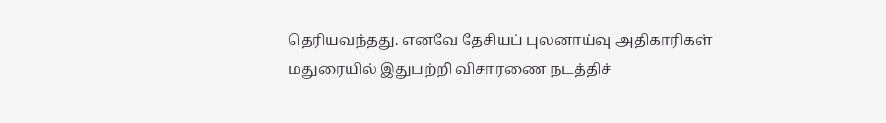தெரியவந்தது. எனவே தேசியப் புலனாய்வு அதிகாரிகள் மதுரையில் இதுபற்றி விசாரணை நடத்திச்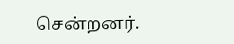சென்றனர்.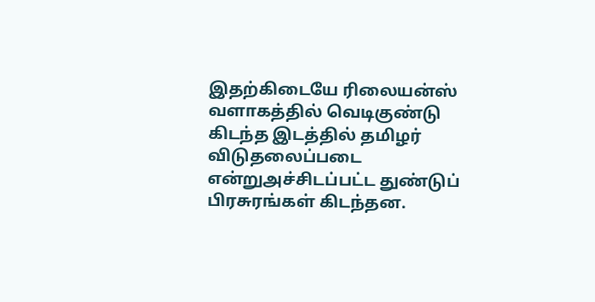இதற்கிடையே ரிலையன்ஸ் வளாகத்தில் வெடிகுண்டு கிடந்த இடத்தில் தமிழர் விடுதலைப்படை என்றுஅச்சிடப்பட்ட துண்டுப் பிரசுரங்கள் கிடந்தன.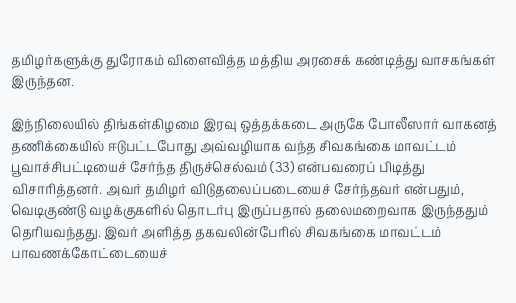தமிழர்களுக்கு துரோகம் விளைவித்த மத்திய அரசைக் கண்டித்து வாசகங்கள் இருந்தன.

இந்நிலையில் திங்கள்கிழமை இரவு ஒத்தக்கடை அருகே போலீஸார் வாகனத் தணிக்கையில் ஈடுபட்டபோது அவ்வழியாக வந்த சிவகங்கை மாவட்டம் பூவாச்சிபட்டியைச் சேர்ந்த திருச்செல்வம் (33) என்பவரைப் பிடித்து விசாரித்தனர். அவர் தமிழர் விடுதலைப்படையைச் சேர்ந்தவர் என்பதும், வெடிகுண்டு வழக்குகளில் தொடர்பு இருப்பதால் தலைமறைவாக இருந்ததும் தெரியவந்தது. இவர் அளித்த தகவலின்பேரில் சிவகங்கை மாவட்டம் பாவணக்கோட்டையைச்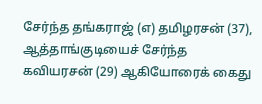சேர்ந்த தங்கராஜ் (எ) தமிழரசன் (37), ஆத்தாங்குடியைச் சேர்ந்த கவியரசன் (29) ஆகியோரைக் கைது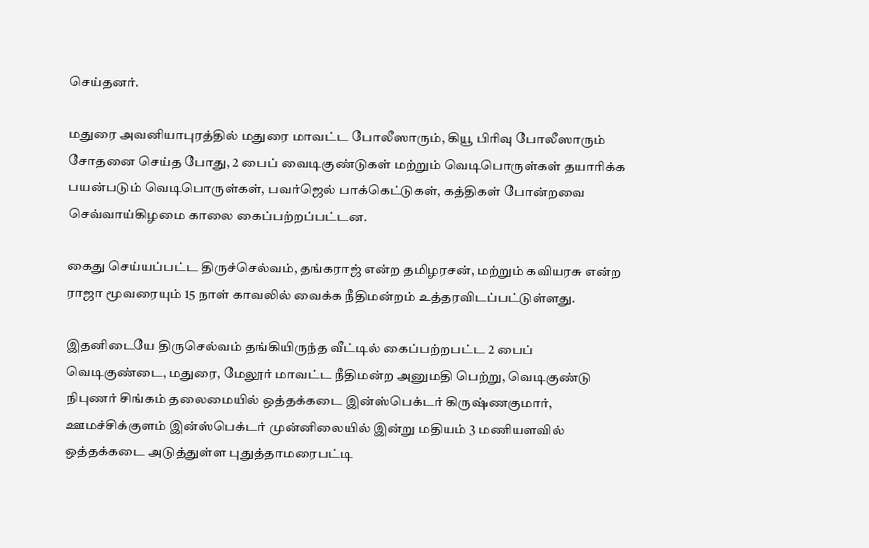செய்தனர்.

மதுரை அவனியாபுரத்தில் மதுரை மாவட்ட போலீஸாரும், கியூ பிரிவு போலீஸாரும் சோதனை செய்த போது, 2 பைப் வைடிகுண்டுகள் மற்றும் வெடிபொருள்கள் தயாரிக்க பயன்படும் வெடிபொருள்கள், பவர்ஜெல் பாக்கெட்டுகள், கத்திகள் போன்றவை செவ்வாய்கிழமை காலை கைப்பற்றப்பட்டன.

கைது செய்யப்பட்ட திருச்செல்வம், தங்கராஜ் என்ற தமிழரசன், மற்றும் கவியரசு என்ற ராஜா மூவரையும் 15 நாள் காவலில் வைக்க நீதிமன்றம் உத்தரவிடப்பட்டுள்ளது.

இதனிடையே திருசெல்வம் தங்கியிருந்த வீட்டில் கைப்பற்றபட்ட 2 பைப் வெடிகுண்டை, மதுரை, மேலூர் மாவட்ட நீதிமன்ற அனுமதி பெற்று, வெடிகுண்டு நிபுணர் சிங்கம் தலைமையில் ஒத்தக்கடை இன்ஸ்பெக்டர் கிருஷ்ணகுமார், ஊமச்சிக்குளம் இன்ஸ்பெக்டர் முன்னிலையில் இன்று மதியம் 3 மணியளவில் ஒத்தக்கடை அடுத்துள்ள புதுத்தாமரைபட்டி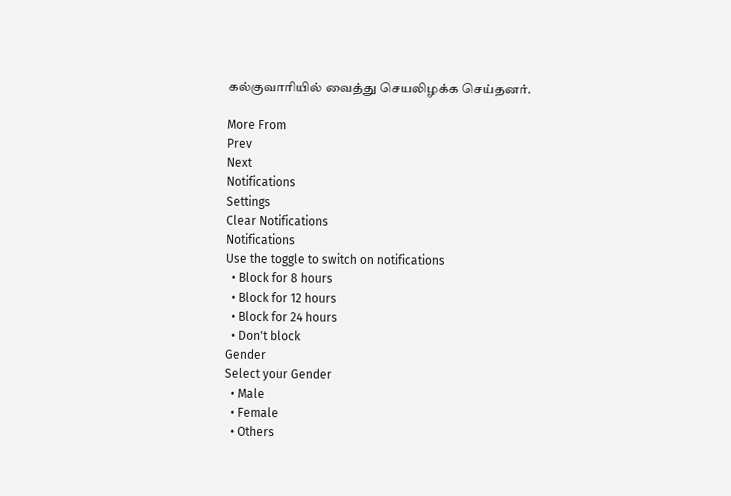கல்குவாரியில் வைத்து செயலிழக்க செய்தனர்.

More From
Prev
Next
Notifications
Settings
Clear Notifications
Notifications
Use the toggle to switch on notifications
  • Block for 8 hours
  • Block for 12 hours
  • Block for 24 hours
  • Don't block
Gender
Select your Gender
  • Male
  • Female
  • Others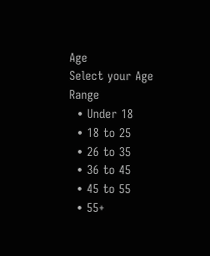Age
Select your Age Range
  • Under 18
  • 18 to 25
  • 26 to 35
  • 36 to 45
  • 45 to 55
  • 55+